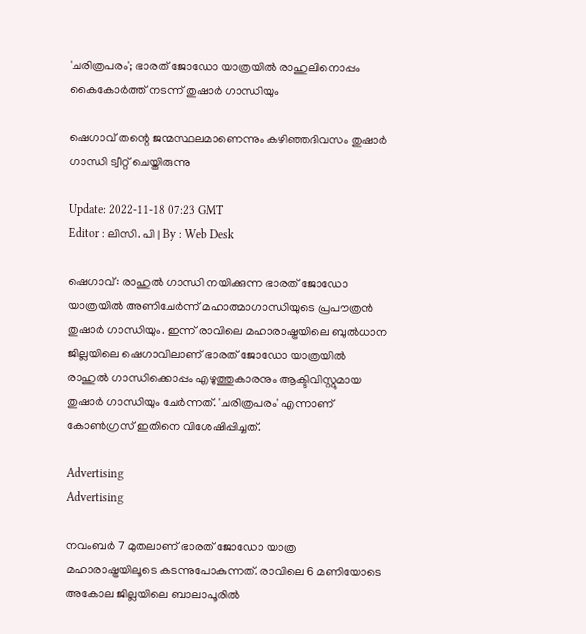'ചരിത്രപരം'; ഭാരത് ജോഡോ യാത്രയിൽ രാഹുലിനൊപ്പം കൈകോര്‍ത്ത് നടന്ന് തുഷാർ ഗാന്ധിയും

ഷെഗാവ് തന്റെ ജന്മസ്ഥലമാണെന്നും കഴിഞ്ഞദിവസം തുഷാർ ഗാന്ധി ട്വീറ്റ് ചെയ്തിരുന്നു

Update: 2022-11-18 07:23 GMT
Editor : ലിസി. പി | By : Web Desk

ഷെഗാവ്: രാഹുൽ ഗാന്ധി നയിക്കുന്ന ഭാരത് ജോഡോ യാത്രയിൽ അണിചേർന്ന് മഹാത്മാഗാന്ധിയുടെ പ്രപൗത്രൻ തുഷാർ ഗാന്ധിയും. ഇന്ന് രാവിലെ മഹാരാഷ്ട്രയിലെ ബുൽധാന ജില്ലയിലെ ഷെഗാവിലാണ് ഭാരത് ജോഡോ യാത്രയിൽ രാഹുൽ ഗാന്ധിക്കൊപ്പം എഴുത്തുകാരനും ആക്ടിവിസ്റ്റുമായ തുഷാർ ഗാന്ധിയും ചേർന്നത്. 'ചരിത്രപരം' എന്നാണ് കോൺഗ്രസ് ഇതിനെ വിശേഷിപ്പിച്ചത്.

Advertising
Advertising

നവംബർ 7 മുതലാണ് ഭാരത് ജോഡോ യാത്ര മഹാരാഷ്ട്രയിലൂടെ കടന്നുപോകുന്നത്. രാവിലെ 6 മണിയോടെ അകോല ജില്ലയിലെ ബാലാപൂരിൽ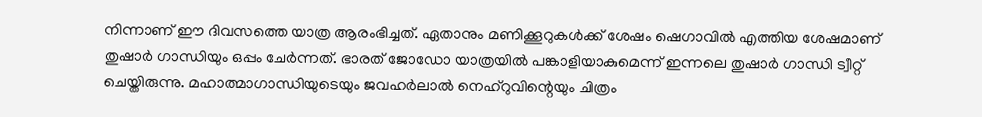നിന്നാണ് ഈ ദിവസത്തെ യാത്ര ആരംഭിച്ചത്. ഏതാനും മണിക്കൂറുകൾക്ക് ശേഷം ഷെഗാവിൽ എത്തിയ ശേഷമാണ് തുഷാർ ഗാന്ധിയും ഒപ്പം ചേർന്നത്. ഭാരത് ജോഡോ യാത്രയിൽ പങ്കാളിയാകുമെന്ന് ഇന്നലെ തുഷാർ ഗാന്ധി ട്വീറ്റ് ചെയ്തിരുന്നു. മഹാത്മാഗാന്ധിയുടെയും ജവഹർലാൽ നെഹ്‌റുവിന്റെയും ചിത്രം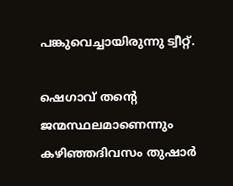പങ്കുവെച്ചായിരുന്നു ട്വീറ്റ്.

ഷെഗാവ് തന്റെ ജന്മസ്ഥലമാണെന്നും കഴിഞ്ഞദിവസം തുഷാർ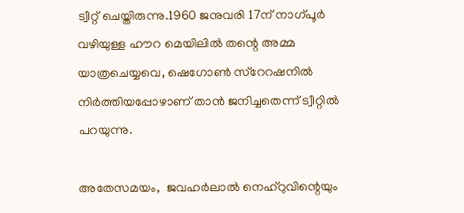ട്വീറ്റ് ചെയ്തിരുന്നു.1960 ജനുവരി 17ന് നാഗ്പൂർ വഴിയുള്ള ഹൗറ മെയിലിൽ തന്റെ അമ്മ യാത്രചെയ്യവെ, ഷെഗോൺ സ്റേറഷനിൽ നിർത്തിയപ്പോഴാണ് താൻ ജനിച്ചതെന്ന് ട്വീറ്റിൽ പറയുന്നു.

അതേസമയം,  ജവഹർലാൽ നെഹ്റുവിന്റെയും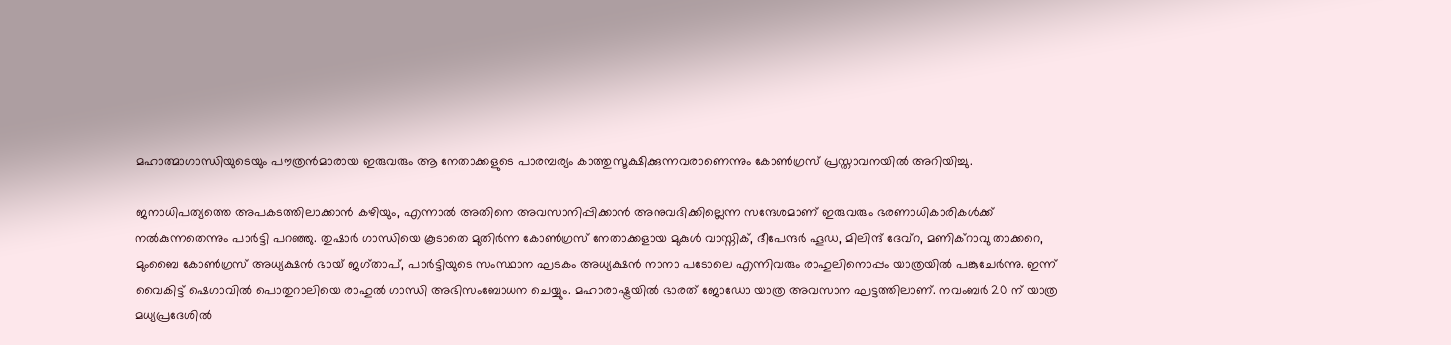മഹാത്മാഗാന്ധിയുടെയും പൗത്രൻമാരായ ഇരുവരും ആ നേതാക്കളുടെ പാരമ്പര്യം കാത്തുസൂക്ഷിക്കുന്നവരാണെന്നും കോൺഗ്രസ് പ്രസ്താവനയിൽ അറിയിച്ചു.

ജനാധിപത്യത്തെ അപകടത്തിലാക്കാൻ കഴിയും, എന്നാൽ അതിനെ അവസാനിപ്പിക്കാൻ അനുവദിക്കില്ലെന്ന സന്ദേശമാണ് ഇരുവരും ഭരണാധികാരികൾക്ക് നൽകുന്നതെന്നും പാർട്ടി പറഞ്ഞു. തുഷാർ ഗാന്ധിയെ കൂടാതെ മുതിർന്ന കോൺഗ്രസ് നേതാക്കളായ മുകുൾ വാസ്നിക്, ദീപേന്ദർ ഹൂഡ, മിലിന്ദ് ദേവ്റ, മണിക്റാവു താക്കറെ, മുംബൈ കോൺഗ്രസ് അധ്യക്ഷൻ ഭായ് ജഗ്താപ്, പാർട്ടിയുടെ സംസ്ഥാന ഘടകം അധ്യക്ഷൻ നാനാ പടോലെ എന്നിവരും രാഹുലിനൊപ്പം യാത്രയിൽ പങ്കുചേർന്നു. ഇന്ന് വൈകിട്ട് ഷെഗാവിൽ പൊതുറാലിയെ രാഹുൽ ഗാന്ധി അഭിസംബോധന ചെയ്യും. മഹാരാഷ്ട്രയിൽ ഭാരത് ജോഡോ യാത്ര അവസാന ഘട്ടത്തിലാണ്. നവംബർ 20 ന് യാത്ര മധ്യപ്രദേശിൽ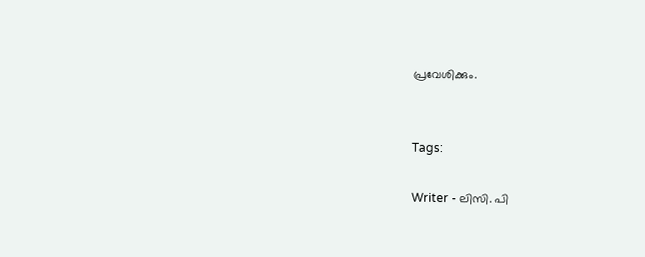പ്രവേശിക്കും.


Tags:

Writer - ലിസി. പി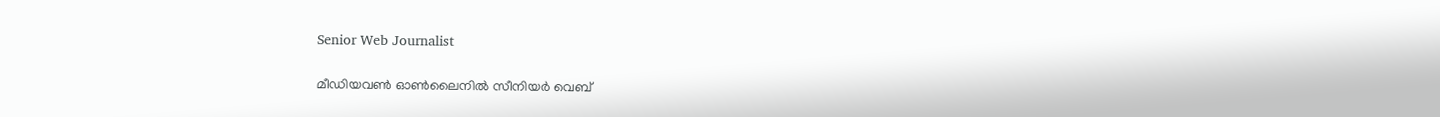Senior Web Journalist

മീഡിയവൺ ഓൺലൈനിൽ സീനിയർ വെബ്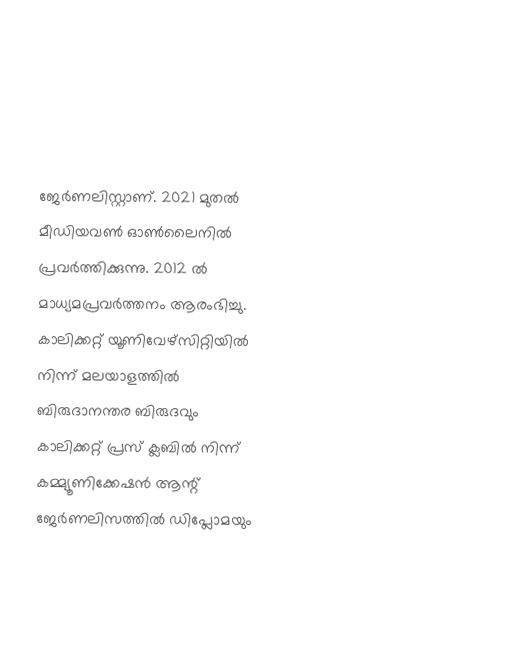ജേർണലിസ്റ്റാണ്. 2021 മുതൽ മീഡിയവൺ ഓൺലൈനിൽ പ്രവർത്തിക്കുന്നു. 2012 ല്‍ മാധ്യമപ്രവര്‍ത്തനം ആരംഭിച്ചു. കാലിക്കറ്റ് യൂണിവേഴ്‌സിറ്റിയിൽ നിന്ന് മലയാളത്തിൽ ബിരുദാനന്തര ബിരുദവും കാലിക്കറ്റ് പ്രസ് ക്ലബിൽ നിന്ന് കമ്മ്യൂണിക്കേഷൻ ആന്റ് ജേർണലിസത്തിൽ ഡിപ്ലോമയും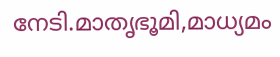നേടി.മാതൃഭൂമി,മാധ്യമം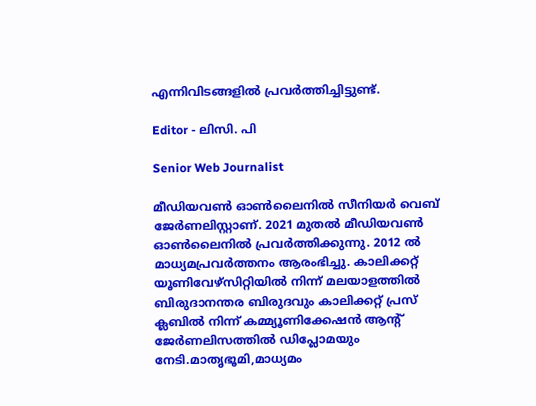എന്നിവിടങ്ങളിൽ പ്രവർത്തിച്ചിട്ടുണ്ട്.

Editor - ലിസി. പി

Senior Web Journalist

മീഡിയവൺ ഓൺലൈനിൽ സീനിയർ വെബ് ജേർണലിസ്റ്റാണ്. 2021 മുതൽ മീഡിയവൺ ഓൺലൈനിൽ പ്രവർത്തിക്കുന്നു. 2012 ല്‍ മാധ്യമപ്രവര്‍ത്തനം ആരംഭിച്ചു. കാലിക്കറ്റ് യൂണിവേഴ്‌സിറ്റിയിൽ നിന്ന് മലയാളത്തിൽ ബിരുദാനന്തര ബിരുദവും കാലിക്കറ്റ് പ്രസ് ക്ലബിൽ നിന്ന് കമ്മ്യൂണിക്കേഷൻ ആന്റ് ജേർണലിസത്തിൽ ഡിപ്ലോമയും നേടി.മാതൃഭൂമി,മാധ്യമം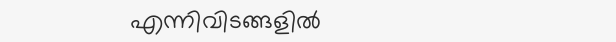എന്നിവിടങ്ങളിൽ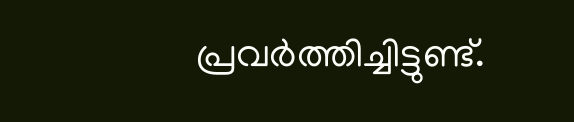പ്രവർത്തിച്ചിട്ടുണ്ട്.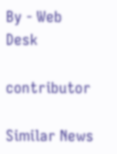By - Web Desk

contributor

Similar News